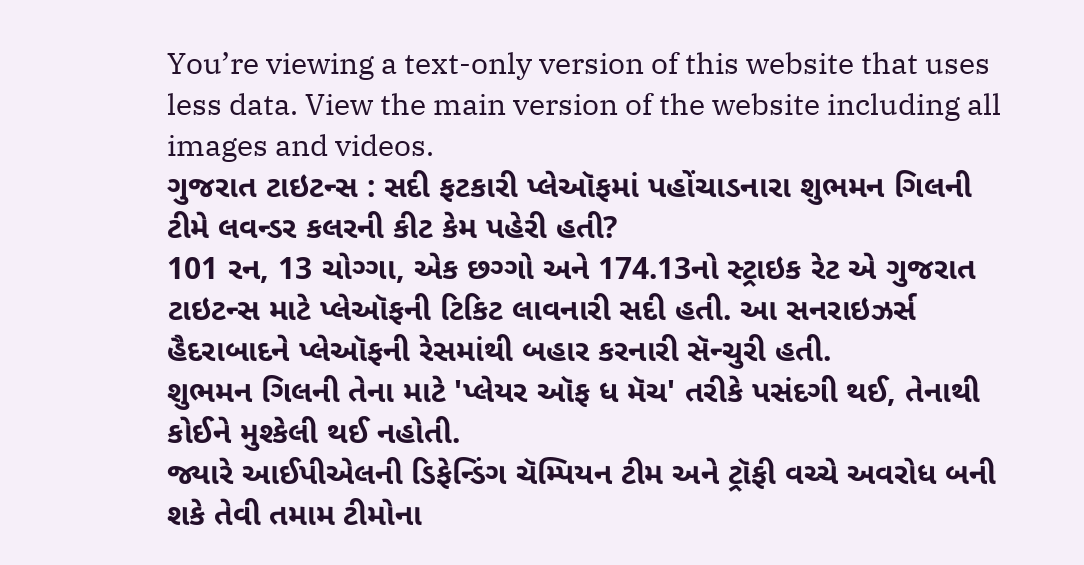You’re viewing a text-only version of this website that uses less data. View the main version of the website including all images and videos.
ગુજરાત ટાઇટન્સ : સદી ફટકારી પ્લેઑફમાં પહોંચાડનારા શુભમન ગિલની ટીમે લવન્ડર કલરની કીટ કેમ પહેરી હતી?
101 રન, 13 ચોગ્ગા, એક છગ્ગો અને 174.13નો સ્ટ્રાઇક રેટ એ ગુજરાત ટાઇટન્સ માટે પ્લેઑફની ટિકિટ લાવનારી સદી હતી. આ સનરાઇઝર્સ હૈદરાબાદને પ્લેઑફની રેસમાંથી બહાર કરનારી સૅન્ચુરી હતી.
શુભમન ગિલની તેના માટે 'પ્લેયર ઑફ ધ મૅચ' તરીકે પસંદગી થઈ, તેનાથી કોઈને મુશ્કેલી થઈ નહોતી.
જ્યારે આઈપીએલની ડિફેન્ડિંગ ચૅમ્પિયન ટીમ અને ટ્રૉફી વચ્ચે અવરોધ બની શકે તેવી તમામ ટીમોના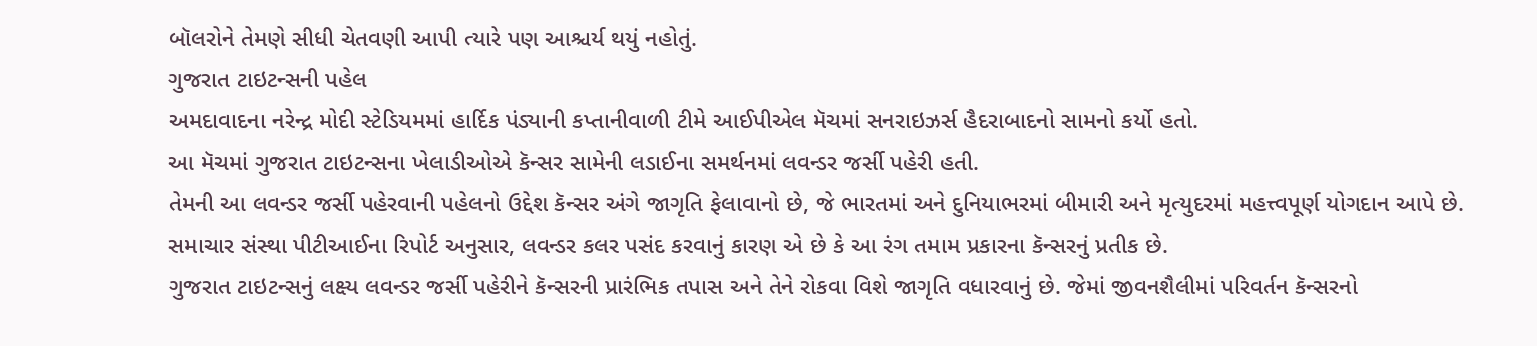બૉલરોને તેમણે સીધી ચેતવણી આપી ત્યારે પણ આશ્ચર્ય થયું નહોતું.
ગુજરાત ટાઇટન્સની પહેલ
અમદાવાદના નરેન્દ્ર મોદી સ્ટેડિયમમાં હાર્દિક પંડ્યાની કપ્તાનીવાળી ટીમે આઈપીએલ મૅચમાં સનરાઇઝર્સ હૈદરાબાદનો સામનો કર્યો હતો.
આ મૅચમાં ગુજરાત ટાઇટન્સના ખેલાડીઓએ કૅન્સર સામેની લડાઈના સમર્થનમાં લવન્ડર જર્સી પહેરી હતી.
તેમની આ લવન્ડર જર્સી પહેરવાની પહેલનો ઉદ્દેશ કૅન્સર અંગે જાગૃતિ ફેલાવાનો છે, જે ભારતમાં અને દુનિયાભરમાં બીમારી અને મૃત્યુદરમાં મહત્ત્વપૂર્ણ યોગદાન આપે છે.
સમાચાર સંસ્થા પીટીઆઈના રિપોર્ટ અનુસાર, લવન્ડર કલર પસંદ કરવાનું કારણ એ છે કે આ રંગ તમામ પ્રકારના કૅન્સરનું પ્રતીક છે.
ગુજરાત ટાઇટન્સનું લક્ષ્ય લવન્ડર જર્સી પહેરીને કૅન્સરની પ્રારંભિક તપાસ અને તેને રોકવા વિશે જાગૃતિ વધારવાનું છે. જેમાં જીવનશૈલીમાં પરિવર્તન કૅન્સરનો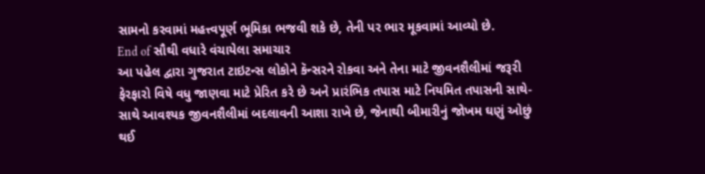સામનો કરવામાં મહત્ત્વપૂર્ણ ભૂમિકા ભજવી શકે છે, તેની પર ભાર મૂકવામાં આવ્યો છે.
End of સૌથી વધારે વંચાયેલા સમાચાર
આ પહેલ દ્વારા ગુજરાત ટાઇટન્સ લોકોને કૅન્સરને રોકવા અને તેના માટે જીવનશૈલીમાં જરૂરી ફેરફારો વિષે વધુ જાણવા માટે પ્રેરિત કરે છે અને પ્રારંભિક તપાસ માટે નિયમિત તપાસની સાથે-સાથે આવશ્યક જીવનશૈલીમાં બદલાવની આશા રાખે છે, જેનાથી બીમારીનું જોખમ ઘણું ઓછું થઈ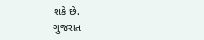શકે છે.
ગુજરાત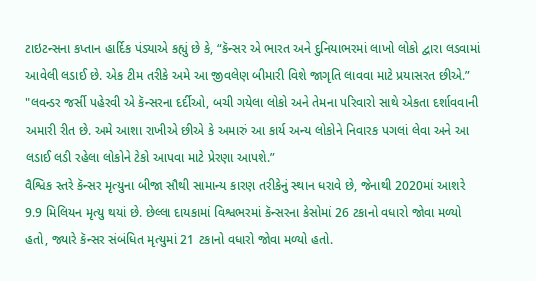ટાઇટન્સના કપ્તાન હાર્દિક પંડ્યાએ કહ્યું છે કે, “કૅન્સર એ ભારત અને દુનિયાભરમાં લાખો લોકો દ્વારા લડવામાં આવેલી લડાઈ છે. એક ટીમ તરીકે અમે આ જીવલેણ બીમારી વિશે જાગૃતિ લાવવા માટે પ્રયાસરત છીએ.”
"લવન્ડર જર્સી પહેરવી એ કૅન્સરના દર્દીઓ, બચી ગયેલા લોકો અને તેમના પરિવારો સાથે એકતા દર્શાવવાની અમારી રીત છે. અમે આશા રાખીએ છીએ કે અમારું આ કાર્ય અન્ય લોકોને નિવારક પગલાં લેવા અને આ લડાઈ લડી રહેલા લોકોને ટેકો આપવા માટે પ્રેરણા આપશે.”
વૈશ્વિક સ્તરે કૅન્સર મૃત્યુના બીજા સૌથી સામાન્ય કારણ તરીકેનું સ્થાન ધરાવે છે, જેનાથી 2020માં આશરે 9.9 મિલિયન મૃત્યુ થયાં છે. છેલ્લા દાયકામાં વિશ્વભરમાં કૅન્સરના કેસોમાં 26 ટકાનો વધારો જોવા મળ્યો હતો, જ્યારે કૅન્સર સંબંધિત મૃત્યુમાં 21 ટકાનો વધારો જોવા મળ્યો હતો.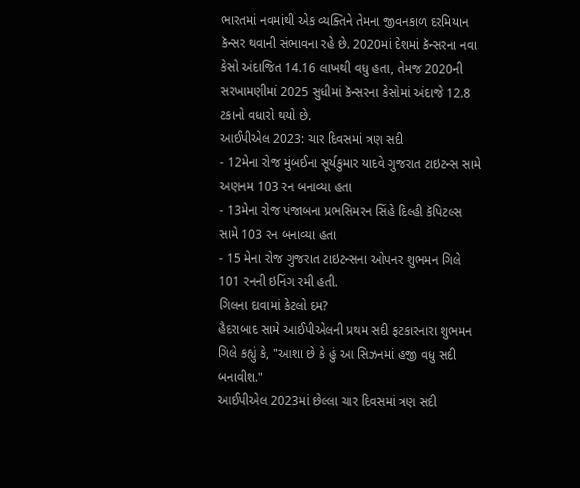ભારતમાં નવમાંથી એક વ્યક્તિને તેમના જીવનકાળ દરમિયાન કૅન્સર થવાની સંભાવના રહે છે. 2020માં દેશમાં કૅન્સરના નવા કેસો અંદાજિત 14.16 લાખથી વધુ હતા, તેમજ 2020ની સરખામણીમાં 2025 સુધીમાં કૅન્સરના કેસોમાં અંદાજે 12.8 ટકાનો વધારો થયો છે.
આઈપીએલ 2023: ચાર દિવસમાં ત્રણ સદી
- 12મેના રોજ મુંબઈના સૂર્યકુમાર યાદવે ગુજરાત ટાઇટન્સ સામે અણનમ 103 રન બનાવ્યા હતા
- 13મેના રોજ પંજાબના પ્રભસિમરન સિંહે દિલ્હી કૅપિટલ્સ સામે 103 રન બનાવ્યા હતા
- 15 મેના રોજ ગુજરાત ટાઇટન્સના ઓપનર શુભમન ગિલે 101 રનની ઇનિંગ રમી હતી.
ગિલના દાવામાં કેટલો દમ?
હૈદરાબાદ સામે આઈપીએલની પ્રથમ સદી ફટકારનારા શુભમન ગિલે કહ્યું કે, "આશા છે કે હું આ સિઝનમાં હજી વધુ સદી બનાવીશ."
આઈપીએલ 2023માં છેલ્લા ચાર દિવસમાં ત્રણ સદી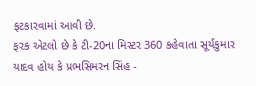ફટકારવામાં આવી છે.
ફરક એટલો છે કે ટી-20ના મિસ્ટર 360 કહેવાતા સૂર્યકુમાર યાદવ હોય કે પ્રભસિમરન સિંહ -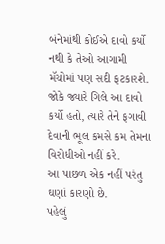બંનેમાંથી કોઈએ દાવો કર્યો નથી કે તેઓ આગામી મૅચોમાં પણ સદી ફટકારશે.
જોકે જ્યારે ગિલે આ દાવો કર્યો હતો, ત્યારે તેને ફગાવી દેવાની ભૂલ કમસે કમ તેમના વિરોધીઓ નહીં કરે.
આ પાછળ એક નહીં પરંતુ ઘણાં કારણો છે.
પહેલું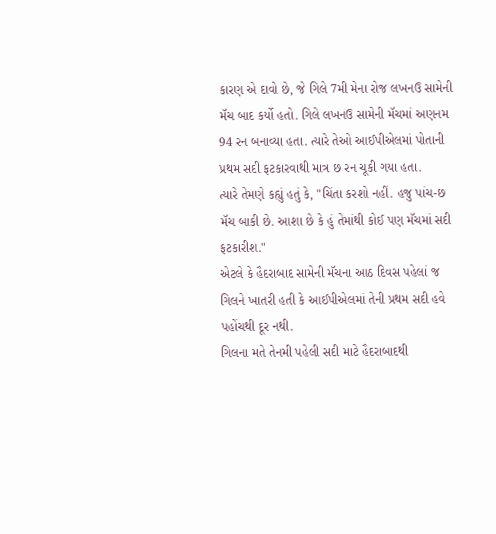કારણ એ દાવો છે, જે ગિલે 7મી મેના રોજ લખનઉ સામેની મૅચ બાદ કર્યો હતો. ગિલે લખનઉ સામેની મૅચમાં અણનમ 94 રન બનાવ્યા હતા. ત્યારે તેઓ આઈપીએલમાં પોતાની પ્રથમ સદી ફટકારવાથી માત્ર છ રન ચૂકી ગયા હતા.
ત્યારે તેમણે કહ્યું હતું કે, "ચિંતા કરશો નહીં. હજુ પાંચ-છ મૅચ બાકી છે. આશા છે કે હું તેમાંથી કોઈ પણ મૅચમાં સદી ફટકારીશ."
એટલે કે હૈદરાબાદ સામેની મૅચના આઠ દિવસ પહેલાં જ ગિલને ખાતરી હતી કે આઈપીએલમાં તેની પ્રથમ સદી હવે પહોંચથી દૂર નથી.
ગિલના મતે તેનમી પહેલી સદી માટે હૈદરાબાદથી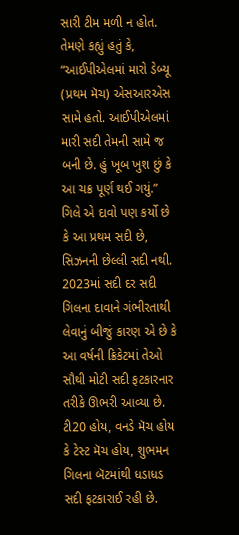સારી ટીમ મળી ન હોત.
તેમણે કહ્યું હતું કે, “આઈપીએલમાં મારો ડેબ્યૂ (પ્રથમ મૅચ) એસઆરએસ સામે હતો. આઈપીએલમાં મારી સદી તેમની સામે જ બની છે. હું ખૂબ ખુશ છું કે આ ચક્ર પૂર્ણ થઈ ગયું.”
ગિલે એ દાવો પણ કર્યો છે કે આ પ્રથમ સદી છે, સિઝનની છેલ્લી સદી નથી.
2023માં સદી દર સદી
ગિલના દાવાને ગંભીરતાથી લેવાનું બીજું કારણ એ છે કે આ વર્ષની ક્રિકેટમાં તેઓ સૌથી મોટી સદી ફટકારનાર તરીકે ઊભરી આવ્યા છે.
ટી20 હોય, વનડે મૅચ હોય કે ટેસ્ટ મૅચ હોય, શુભમન ગિલના બૅટમાંથી ધડાધડ સદી ફટકારાઈ રહી છે.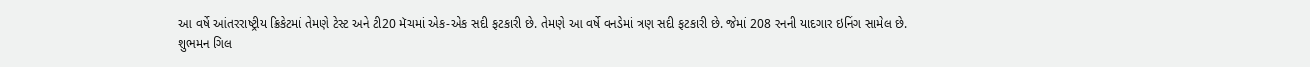આ વર્ષે આંતરરાષ્ટ્રીય ક્રિકેટમાં તેમણે ટેસ્ટ અને ટી20 મૅચમાં એક-એક સદી ફટકારી છે. તેમણે આ વર્ષે વનડેમાં ત્રણ સદી ફટકારી છે. જેમાં 208 રનની યાદગાર ઇનિંગ સામેલ છે.
શુભમન ગિલ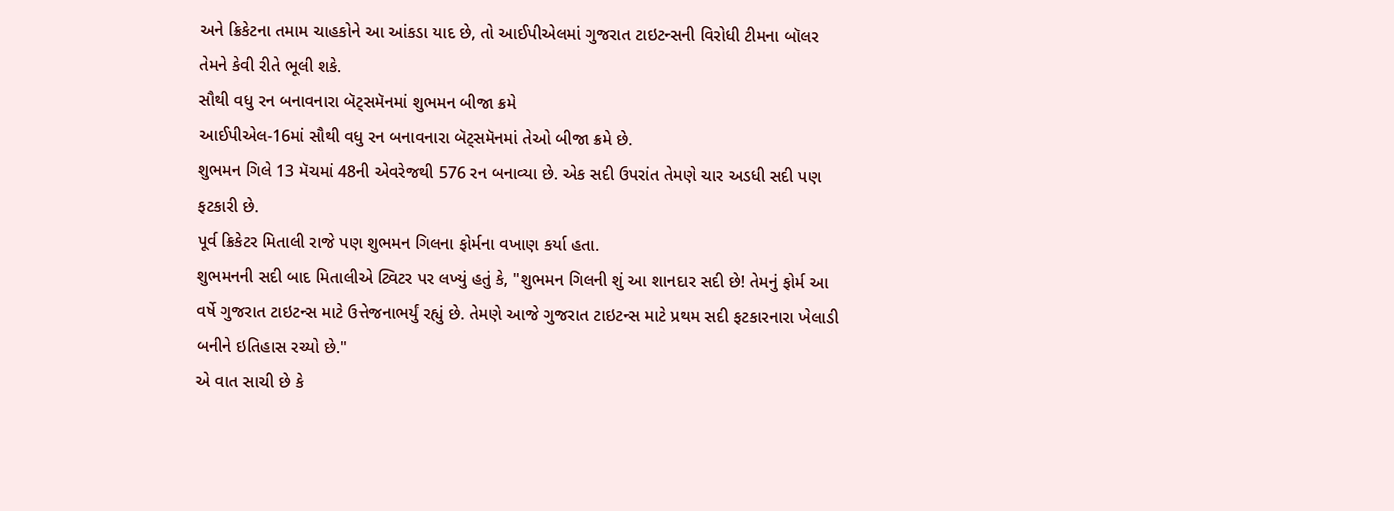અને ક્રિકેટના તમામ ચાહકોને આ આંકડા યાદ છે, તો આઈપીએલમાં ગુજરાત ટાઇટન્સની વિરોધી ટીમના બૉલર તેમને કેવી રીતે ભૂલી શકે.
સૌથી વધુ રન બનાવનારા બૅટ્સમૅનમાં શુભમન બીજા ક્રમે
આઈપીએલ-16માં સૌથી વધુ રન બનાવનારા બૅટ્સમૅનમાં તેઓ બીજા ક્રમે છે.
શુભમન ગિલે 13 મૅચમાં 48ની એવરેજથી 576 રન બનાવ્યા છે. એક સદી ઉપરાંત તેમણે ચાર અડધી સદી પણ ફટકારી છે.
પૂર્વ ક્રિકેટર મિતાલી રાજે પણ શુભમન ગિલના ફોર્મના વખાણ કર્યા હતા.
શુભમનની સદી બાદ મિતાલીએ ટ્વિટર પર લખ્યું હતું કે, "શુભમન ગિલની શું આ શાનદાર સદી છે! તેમનું ફોર્મ આ વર્ષે ગુજરાત ટાઇટન્સ માટે ઉત્તેજનાભર્યું રહ્યું છે. તેમણે આજે ગુજરાત ટાઇટન્સ માટે પ્રથમ સદી ફટકારનારા ખેલાડી બનીને ઇતિહાસ રચ્યો છે."
એ વાત સાચી છે કે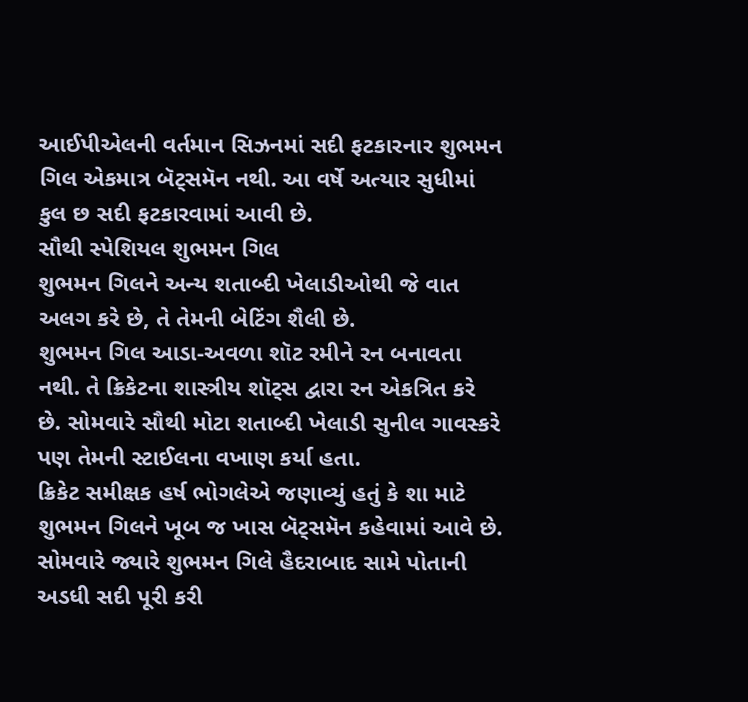આઈપીએલની વર્તમાન સિઝનમાં સદી ફટકારનાર શુભમન ગિલ એકમાત્ર બૅટ્સમૅન નથી. આ વર્ષે અત્યાર સુધીમાં કુલ છ સદી ફટકારવામાં આવી છે.
સૌથી સ્પેશિયલ શુભમન ગિલ
શુભમન ગિલને અન્ય શતાબ્દી ખેલાડીઓથી જે વાત અલગ કરે છે, તે તેમની બેટિંગ શૈલી છે.
શુભમન ગિલ આડા-અવળા શૉટ રમીને રન બનાવતા નથી. તે ક્રિકેટના શાસ્ત્રીય શૉટ્સ દ્વારા રન એકત્રિત કરે છે. સોમવારે સૌથી મોટા શતાબ્દી ખેલાડી સુનીલ ગાવસ્કરે પણ તેમની સ્ટાઈલના વખાણ કર્યા હતા.
ક્રિકેટ સમીક્ષક હર્ષ ભોગલેએ જણાવ્યું હતું કે શા માટે શુભમન ગિલને ખૂબ જ ખાસ બૅટ્સમૅન કહેવામાં આવે છે.
સોમવારે જ્યારે શુભમન ગિલે હૈદરાબાદ સામે પોતાની અડધી સદી પૂરી કરી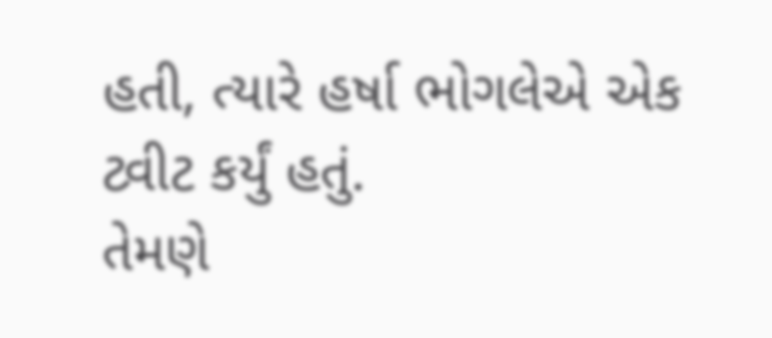હતી, ત્યારે હર્ષા ભોગલેએ એક ટ્વીટ કર્યું હતું.
તેમણે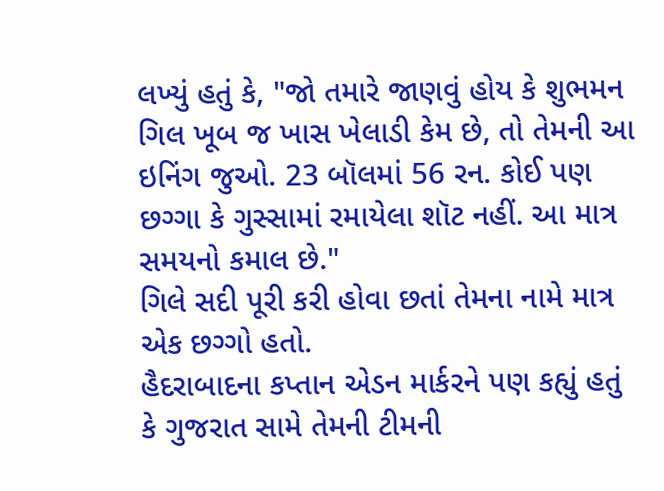લખ્યું હતું કે, "જો તમારે જાણવું હોય કે શુભમન ગિલ ખૂબ જ ખાસ ખેલાડી કેમ છે, તો તેમની આ ઇનિંગ જુઓ. 23 બૉલમાં 56 રન. કોઈ પણ છગ્ગા કે ગુસ્સામાં રમાયેલા શૉટ નહીં. આ માત્ર સમયનો કમાલ છે."
ગિલે સદી પૂરી કરી હોવા છતાં તેમના નામે માત્ર એક છગ્ગો હતો.
હૈદરાબાદના કપ્તાન એડન માર્કરને પણ કહ્યું હતું કે ગુજરાત સામે તેમની ટીમની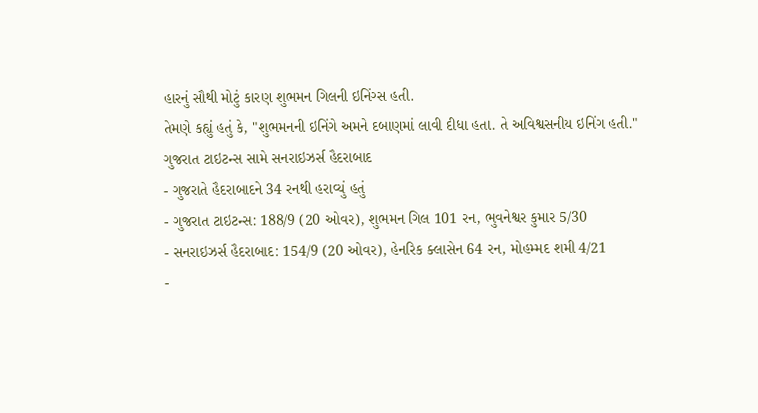હારનું સૌથી મોટું કારણ શુભમન ગિલની ઇનિંગ્સ હતી.
તેમણે કહ્યું હતું કે, "શુભમનની ઇનિંગે અમને દબાણમાં લાવી દીધા હતા. તે અવિશ્વસનીય ઇનિંગ હતી."
ગુજરાત ટાઇટન્સ સામે સનરાઇઝર્સ હૈદરાબાદ
- ગુજરાતે હૈદરાબાદને 34 રનથી હરાવ્યું હતું
- ગુજરાત ટાઇટન્સ: 188/9 (20 ઓવર), શુભમન ગિલ 101 રન, ભુવનેશ્વર કુમાર 5/30
- સનરાઇઝર્સ હૈદરાબાદ: 154/9 (20 ઓવર), હેનરિક ક્લાસેન 64 રન, મોહમ્મદ શમી 4/21
-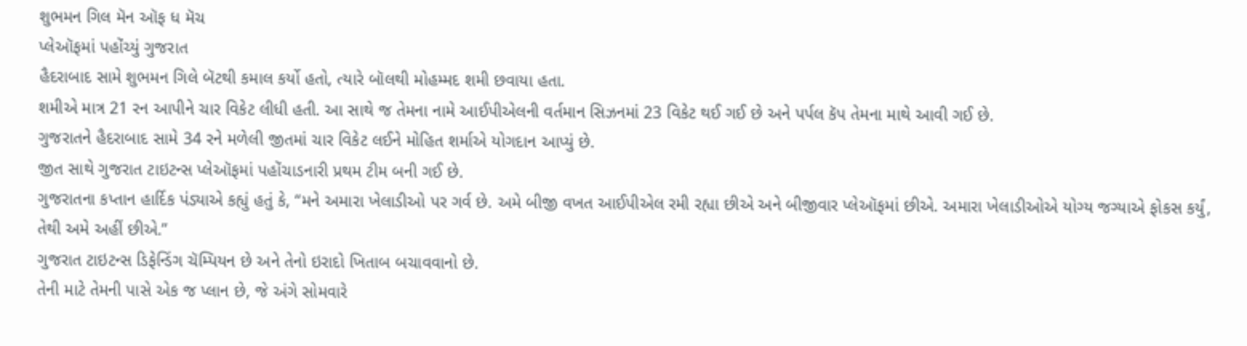શુભમન ગિલ મૅન ઑફ ધ મૅચ
પ્લેઑફમાં પહોંચ્યું ગુજરાત
હૈદરાબાદ સામે શુભમન ગિલે બૅટથી કમાલ કર્યો હતો, ત્યારે બૉલથી મોહમ્મદ શમી છવાયા હતા.
શમીએ માત્ર 21 રન આપીને ચાર વિકેટ લીધી હતી. આ સાથે જ તેમના નામે આઈપીએલની વર્તમાન સિઝનમાં 23 વિકેટ થઈ ગઈ છે અને પર્પલ કૅપ તેમના માથે આવી ગઈ છે.
ગુજરાતને હૈદરાબાદ સામે 34 રને મળેલી જીતમાં ચાર વિકેટ લઈને મોહિત શર્માએ યોગદાન આપ્યું છે.
જીત સાથે ગુજરાત ટાઇટન્સ પ્લેઑફમાં પહોંચાડનારી પ્રથમ ટીમ બની ગઈ છે.
ગુજરાતના કપ્તાન હાર્દિક પંડ્યાએ કહ્યું હતું કે, “મને અમારા ખેલાડીઓ પર ગર્વ છે. અમે બીજી વખત આઈપીએલ રમી રહ્યા છીએ અને બીજીવાર પ્લેઑફમાં છીએ. અમારા ખેલાડીઓએ યોગ્ય જગ્યાએ ફોકસ કર્યું, તેથી અમે અહીં છીએ.”
ગુજરાત ટાઇટન્સ ડિફેન્ડિંગ ચૅમ્પિયન છે અને તેનો ઇરાદો ખિતાબ બચાવવાનો છે.
તેની માટે તેમની પાસે એક જ પ્લાન છે, જે અંગે સોમવારે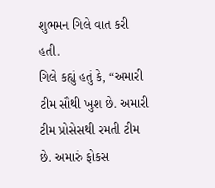શુભમન ગિલે વાત કરી હતી.
ગિલે કહ્યું હતું કે, “અમારી ટીમ સૌથી ખુશ છે. અમારી ટીમ પ્રોસેસથી રમતી ટીમ છે. અમારું ફોકસ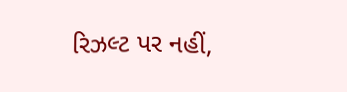રિઝલ્ટ પર નહીં,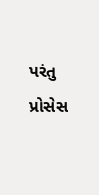પરંતુ પ્રોસેસ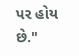પર હોય છે."